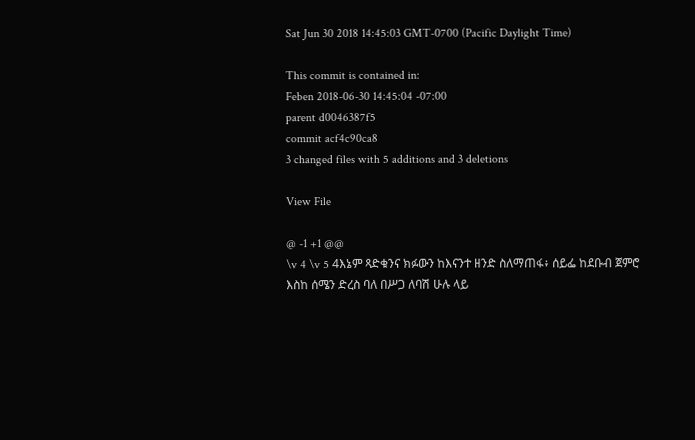Sat Jun 30 2018 14:45:03 GMT-0700 (Pacific Daylight Time)

This commit is contained in:
Feben 2018-06-30 14:45:04 -07:00
parent d0046387f5
commit acf4c90ca8
3 changed files with 5 additions and 3 deletions

View File

@ -1 +1 @@
\v 4 \v 5 4እኔም ጻድቁንና ክፉውን ከእናንተ ዘንድ ስለማጠፋ፥ ሰይፌ ከደቡብ ጀምሮ እስከ ሰሜን ድረስ ባለ በሥጋ ለባሽ ሁሉ ላይ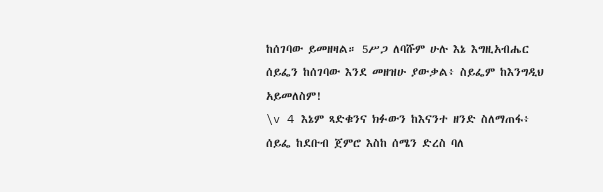ከሰገባው ይመዘዛል። 5ሥጋ ለባሹም ሁሉ እኔ እግዚአብሔር ሰይፌን ከሰገባው እንደ መዘዝሁ ያውቃል፥ ስይፌም ከእንግዲህ አይመለስም!
\v 4 እኔም ጻድቁንና ክፉውን ከእናንተ ዘንድ ስለማጠፋ፥ ሰይፌ ከደቡብ ጀምሮ እስከ ሰሜን ድረስ ባለ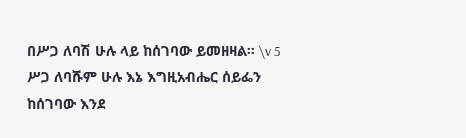በሥጋ ለባሽ ሁሉ ላይ ከሰገባው ይመዘዛል። \v 5 ሥጋ ለባሹም ሁሉ እኔ እግዚአብሔር ሰይፌን ከሰገባው እንደ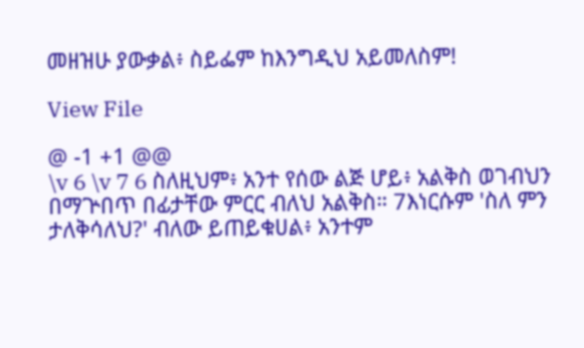መዘዝሁ ያውቃል፥ ስይፌም ከእንግዲህ አይመለስም!

View File

@ -1 +1 @@
\v 6 \v 7 6 ስለዚህም፥ አንተ የሰው ልጅ ሆይ፥ አልቅስ ወገብህን በማጕበጥ በፊታቸው ምርር ብለህ አልቅስ። 7እነርሱም 'ስለ ምን ታለቅሳለህ?' ብለው ይጠይቁሀል፥ አንተም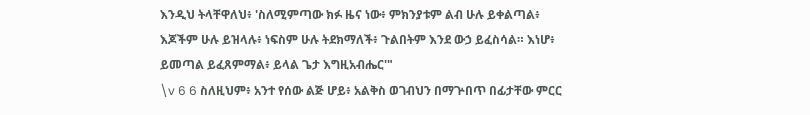እንዲህ ትላቸዋለህ፥ 'ስለሚምጣው ክፉ ዜና ነው፥ ምክንያቱም ልብ ሁሉ ይቀልጣል፥ እጆችም ሁሉ ይዝላሉ፥ ነፍስም ሁሉ ትደክማለች፥ ጉልበትም እንደ ውኃ ይፈስሳል። እነሆ፥ ይመጣል ይፈጸምማል፥ ይላል ጌታ እግዚአብሔር'"
\v 6 6 ስለዚህም፥ አንተ የሰው ልጅ ሆይ፥ አልቅስ ወገብህን በማጕበጥ በፊታቸው ምርር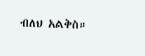ብለህ አልቅስ።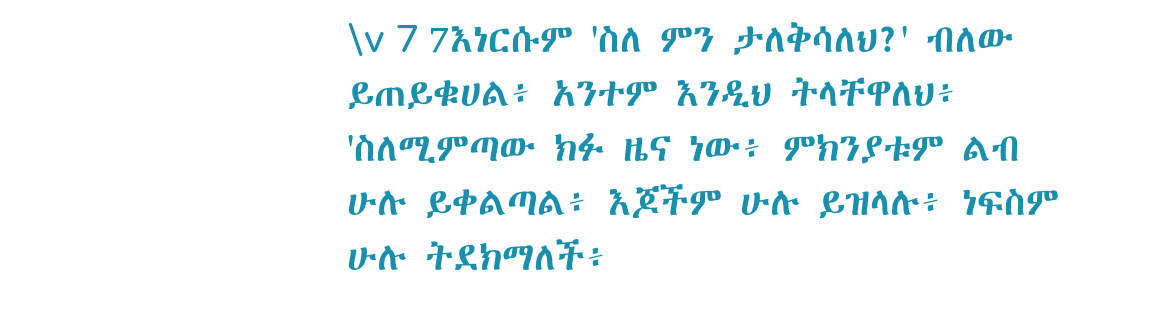\v 7 7እነርሱም 'ስለ ምን ታለቅሳለህ?' ብለው ይጠይቁሀል፥ አንተም እንዲህ ትላቸዋለህ፥ 'ስለሚምጣው ክፉ ዜና ነው፥ ምክንያቱም ልብ ሁሉ ይቀልጣል፥ እጆችም ሁሉ ይዝላሉ፥ ነፍስም ሁሉ ትደክማለች፥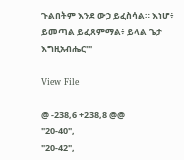ጉልበትም እንደ ውኃ ይፈስሳል። እነሆ፥ ይመጣል ይፈጸምማል፥ ይላል ጌታ እግዚአብሔር'"

View File

@ -238,6 +238,8 @@
"20-40",
"20-42",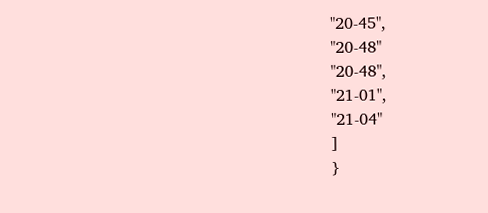"20-45",
"20-48"
"20-48",
"21-01",
"21-04"
]
}